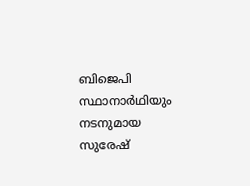ബിജെപി സ്ഥാനാർഥിയും നടനുമായ സുരേഷ്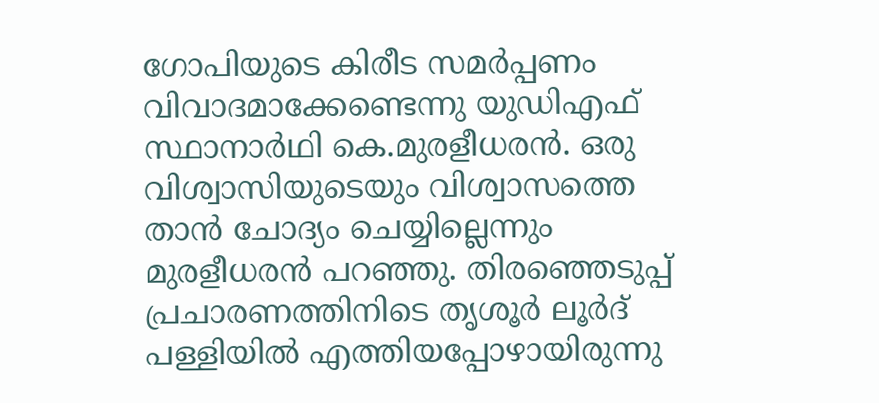ഗോപിയുടെ കിരീട സമർപ്പണം വിവാദമാക്കേണ്ടെന്നു യുഡിഎഫ് സ്ഥാനാർഥി കെ.മുരളീധരൻ. ഒരു വിശ്വാസിയുടെയും വിശ്വാസത്തെ താൻ ചോദ്യം ചെയ്യില്ലെന്നും മുരളീധരൻ പറഞ്ഞു. തിരഞ്ഞെടുപ്പ് പ്രചാരണത്തിനിടെ തൃശൂർ ലൂർദ് പള്ളിയിൽ എത്തിയപ്പോഴായിരുന്നു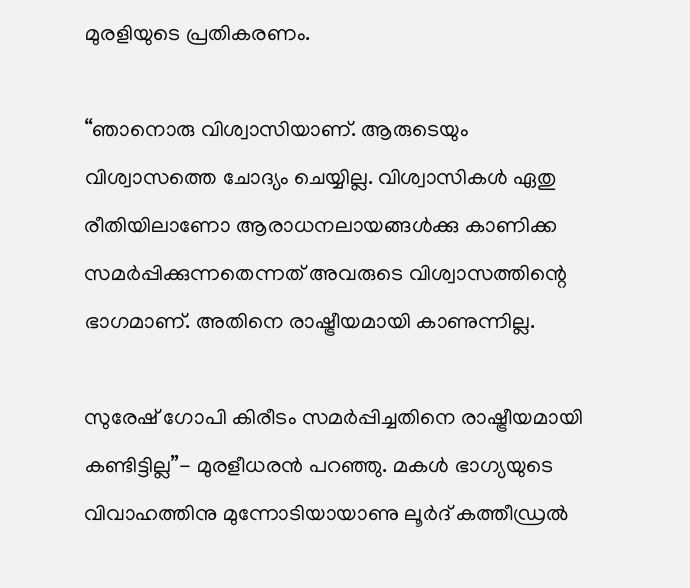മുരളിയുടെ പ്രതികരണം.

“ഞാനൊരു വിശ്വാസിയാണ്. ആരുടെയും വിശ്വാസത്തെ ചോദ്യം ചെയ്യില്ല. വിശ്വാസികൾ ഏതു രീതിയിലാണോ ആരാധനലായങ്ങൾക്കു കാണിക്ക സമർപ്പിക്കുന്നതെന്നത് അവരുടെ വിശ്വാസത്തിന്റെ ഭാഗമാണ്. അതിനെ രാഷ്ട്രീയമായി കാണുന്നില്ല.

സുരേഷ് ഗോപി കിരീടം സമർപ്പിച്ചതിനെ രാഷ്ട്രീയമായി കണ്ടിട്ടില്ല”- മുരളീധരൻ പറഞ്ഞു. മകൾ ഭാഗ്യയുടെ വിവാഹത്തിനു മുന്നോടിയായാണു ലൂർദ് കത്തീഡ്രൽ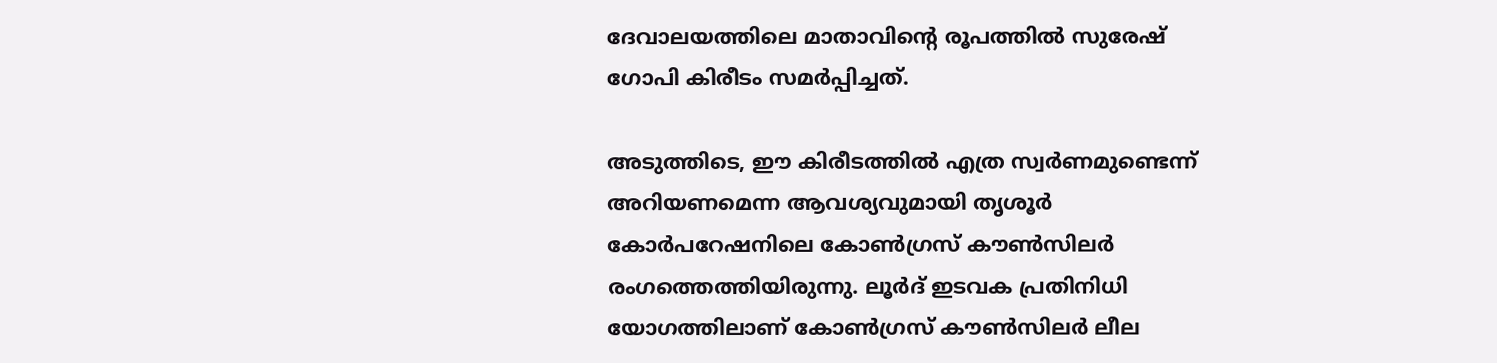ദേവാലയത്തിലെ മാതാവിന്റെ രൂപത്തിൽ സുരേഷ് ഗോപി കിരീടം സമർപ്പിച്ചത്.

അടുത്തിടെ, ഈ കിരീടത്തിൽ എത്ര സ്വർണമുണ്ടെന്ന് അറിയണമെന്ന ആവശ്യവുമായി തൃശൂർ കോർപറേഷനിലെ കോൺഗ്രസ് കൗൺസിലർ രംഗത്തെത്തിയിരുന്നു. ലൂർദ് ഇടവക പ്രതിനിധി യോഗത്തിലാണ് കോൺഗ്രസ് കൗൺസിലർ ലീല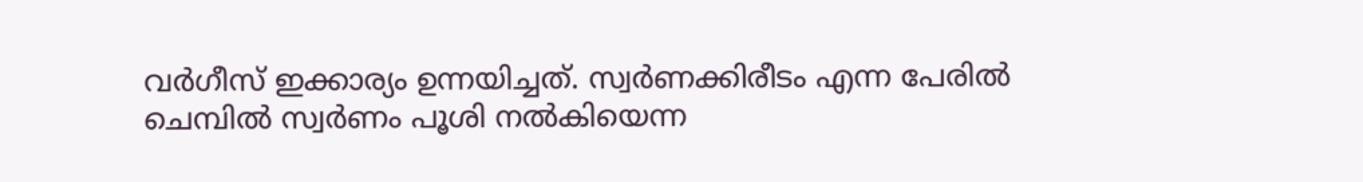വർഗീസ് ഇക്കാര്യം ഉന്നയിച്ചത്. സ്വർണക്കിരീടം എന്ന പേരിൽ ചെമ്പിൽ സ്വർണം പൂശി നൽകിയെന്ന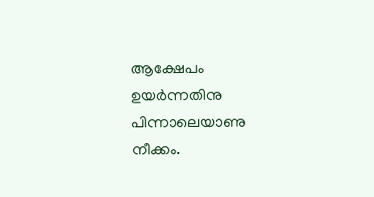ആക്ഷേപം ഉയർന്നതിനു പിന്നാലെയാണു നീക്കം.